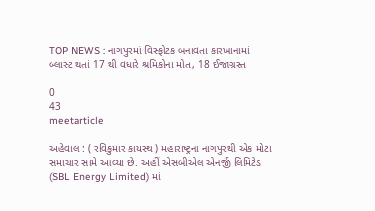TOP NEWS : નાગપુરમાં વિસ્ફોટક બનાવતા કારખાનામાં બ્લાસ્ટ થતાં 17 થી વધારે શ્રમિકોના મોત, 18 ઈજાગ્રસ્ત

0
43
meetarticle

અહેવાલ : ( રવિકુમાર કાયસ્થ ) મહારાષ્ટ્રના નાગપુરથી એક મોટા સમાચાર સામે આવ્યા છે. અહીં એસબીએલ એનર્જી લિમિટેડ (SBL Energy Limited) માં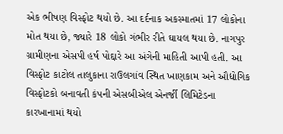એક ભીષણ વિસ્ફોટ થયો છે. આ દર્દનાક અકસ્માતમાં 17 લોકોના મોત થયા છે, જ્યારે 18 લોકો ગંભીર રીતે ઘાયલ થયા છે. નાગપુર ગ્રામીણના એસપી હર્ષ પોદ્દારે આ અંગેની માહિતી આપી હતી. આ વિસ્ફોટ કાટોલ તાલુકાના રાઉલગાંવ સ્થિત ખાણકામ અને ઔદ્યોગિક વિસ્ફોટકો બનાવતી કંપની એસબીએલ એનર્જી લિમિટેડના કારખાનામાં થયો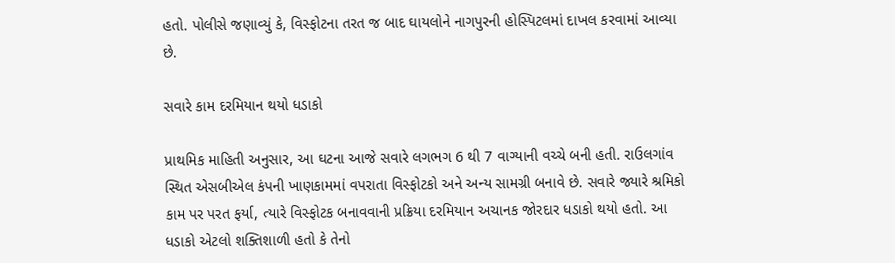હતો. પોલીસે જણાવ્યું કે, વિસ્ફોટના તરત જ બાદ ઘાયલોને નાગપુરની હોસ્પિટલમાં દાખલ કરવામાં આવ્યા છે.

સવારે કામ દરમિયાન થયો ધડાકો

પ્રાથમિક માહિતી અનુસાર, આ ઘટના આજે સવારે લગભગ 6 થી 7 વાગ્યાની વચ્ચે બની હતી. રાઉલગાંવ સ્થિત એસબીએલ કંપની ખાણકામમાં વપરાતા વિસ્ફોટકો અને અન્ય સામગ્રી બનાવે છે. સવારે જ્યારે શ્રમિકો કામ પર પરત ફર્યા, ત્યારે વિસ્ફોટક બનાવવાની પ્રક્રિયા દરમિયાન અચાનક જોરદાર ધડાકો થયો હતો. આ ધડાકો એટલો શક્તિશાળી હતો કે તેનો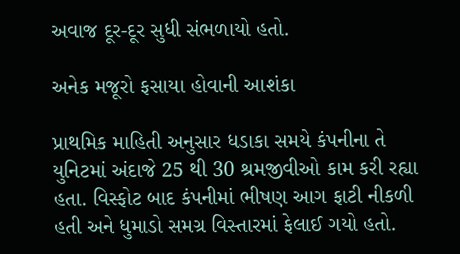અવાજ દૂર-દૂર સુધી સંભળાયો હતો.

અનેક મજૂરો ફસાયા હોવાની આશંકા

પ્રાથમિક માહિતી અનુસાર ધડાકા સમયે કંપનીના તે યુનિટમાં અંદાજે 25 થી 30 શ્રમજીવીઓ કામ કરી રહ્યા હતા. વિસ્ફોટ બાદ કંપનીમાં ભીષણ આગ ફાટી નીકળી હતી અને ધુમાડો સમગ્ર વિસ્તારમાં ફેલાઈ ગયો હતો.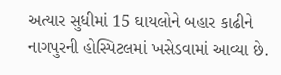અત્યાર સુધીમાં 15 ઘાયલોને બહાર કાઢીને નાગપુરની હોસ્પિટલમાં ખસેડવામાં આવ્યા છે.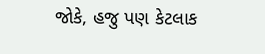જોકે, હજુ પણ કેટલાક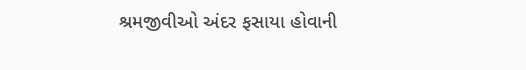શ્રમજીવીઓ અંદર ફસાયા હોવાની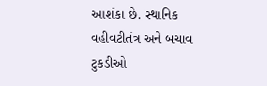આશંકા છે. સ્થાનિક વહીવટીતંત્ર અને બચાવ ટુકડીઓ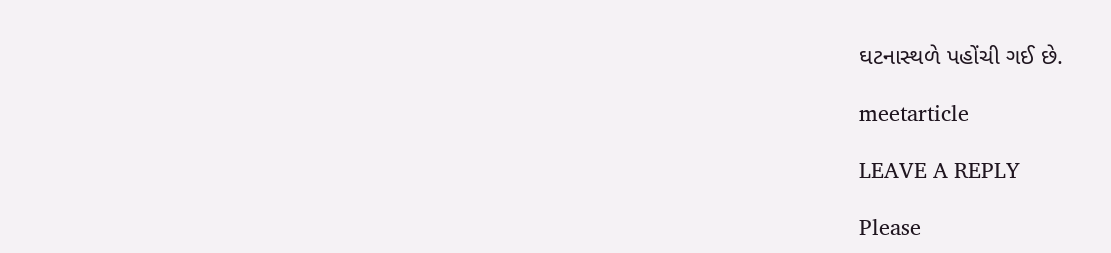ઘટનાસ્થળે પહોંચી ગઈ છે.

meetarticle

LEAVE A REPLY

Please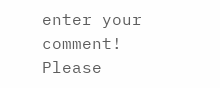enter your comment!
Please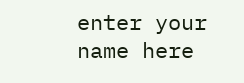enter your name here